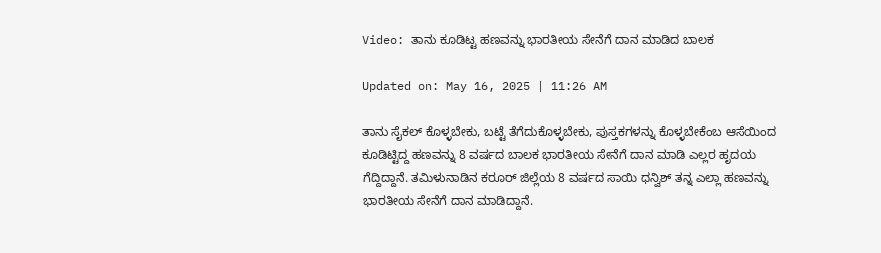Video: ತಾನು ಕೂಡಿಟ್ಟ ಹಣವನ್ನು ಭಾರತೀಯ ಸೇನೆಗೆ ದಾನ ಮಾಡಿದ ಬಾಲಕ

Updated on: May 16, 2025 | 11:26 AM

ತಾನು ಸೈಕಲ್ ಕೊಳ್ಳಬೇಕು, ಬಟ್ಟೆ ತೆಗೆದುಕೊಳ್ಳಬೇಕು, ಪುಸ್ತಕಗಳನ್ನು ಕೊಳ್ಳಬೇಕೆಂಬ ಆಸೆಯಿಂದ ಕೂಡಿಟ್ಟಿದ್ದ ಹಣವನ್ನು 8 ವರ್ಷದ ಬಾಲಕ ಭಾರತೀಯ ಸೇನೆಗೆ ದಾನ ಮಾಡಿ ಎಲ್ಲರ ಹೃದಯ ಗೆದ್ದಿದ್ದಾನೆ. ತಮಿಳುನಾಡಿನ ಕರೂರ್ ಜಿಲ್ಲೆಯ 8 ವರ್ಷದ ಸಾಯಿ ಧನ್ವಿಶ್ ತನ್ನ ಎಲ್ಲಾ ಹಣವನ್ನು ಭಾರತೀಯ ಸೇನೆಗೆ ದಾನ ಮಾಡಿದ್ದಾನೆ.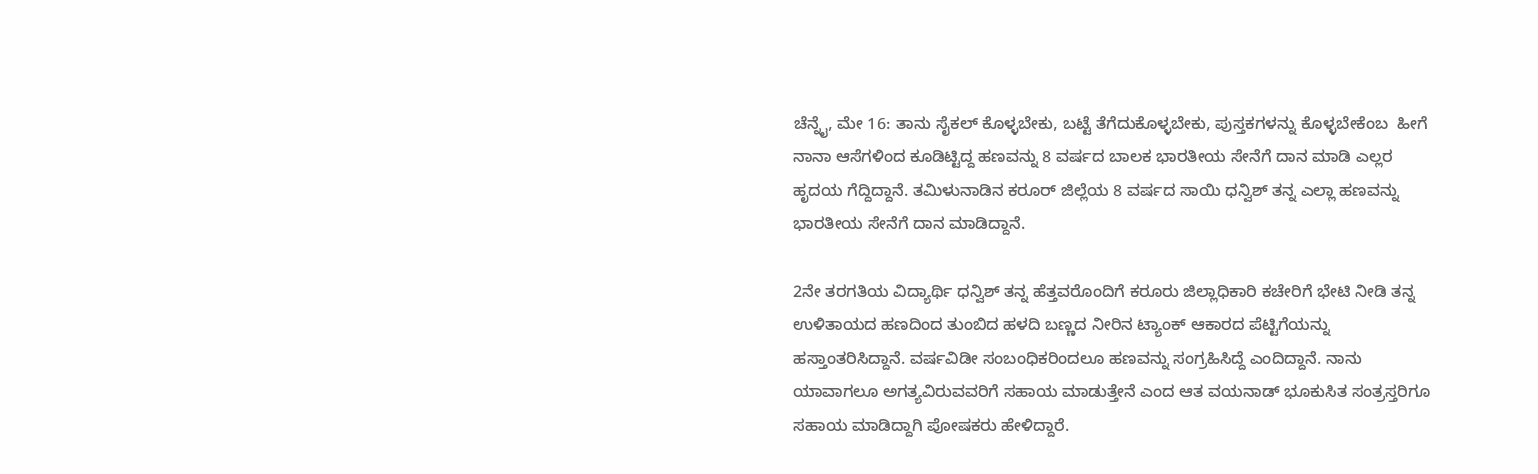ಚೆನ್ನೈ, ಮೇ 16: ತಾನು ಸೈಕಲ್ ಕೊಳ್ಳಬೇಕು, ಬಟ್ಟೆ ತೆಗೆದುಕೊಳ್ಳಬೇಕು, ಪುಸ್ತಕಗಳನ್ನು ಕೊಳ್ಳಬೇಕೆಂಬ  ಹೀಗೆ ನಾನಾ ಆಸೆಗಳಿಂದ ಕೂಡಿಟ್ಟಿದ್ದ ಹಣವನ್ನು 8 ವರ್ಷದ ಬಾಲಕ ಭಾರತೀಯ ಸೇನೆಗೆ ದಾನ ಮಾಡಿ ಎಲ್ಲರ ಹೃದಯ ಗೆದ್ದಿದ್ದಾನೆ. ತಮಿಳುನಾಡಿನ ಕರೂರ್ ಜಿಲ್ಲೆಯ 8 ವರ್ಷದ ಸಾಯಿ ಧನ್ವಿಶ್ ತನ್ನ ಎಲ್ಲಾ ಹಣವನ್ನು ಭಾರತೀಯ ಸೇನೆಗೆ ದಾನ ಮಾಡಿದ್ದಾನೆ.

2ನೇ ತರಗತಿಯ ವಿದ್ಯಾರ್ಥಿ ಧನ್ವಿಶ್ ತನ್ನ ಹೆತ್ತವರೊಂದಿಗೆ ಕರೂರು ಜಿಲ್ಲಾಧಿಕಾರಿ ಕಚೇರಿಗೆ ಭೇಟಿ ನೀಡಿ ತನ್ನ ಉಳಿತಾಯದ ಹಣದಿಂದ ತುಂಬಿದ ಹಳದಿ ಬಣ್ಣದ ನೀರಿನ ಟ್ಯಾಂಕ್ ಆಕಾರದ ಪೆಟ್ಟಿಗೆಯನ್ನು ಹಸ್ತಾಂತರಿಸಿದ್ದಾನೆ. ವರ್ಷವಿಡೀ ಸಂಬಂಧಿಕರಿಂದಲೂ ಹಣವನ್ನು ಸಂಗ್ರಹಿಸಿದ್ದೆ ಎಂದಿದ್ದಾನೆ. ನಾನು ಯಾವಾಗಲೂ ಅಗತ್ಯವಿರುವವರಿಗೆ ಸಹಾಯ ಮಾಡುತ್ತೇನೆ ಎಂದ ಆತ ವಯನಾಡ್ ಭೂಕುಸಿತ ಸಂತ್ರಸ್ತರಿಗೂ ಸಹಾಯ ಮಾಡಿದ್ದಾಗಿ ಪೋಷಕರು ಹೇಳಿದ್ದಾರೆ.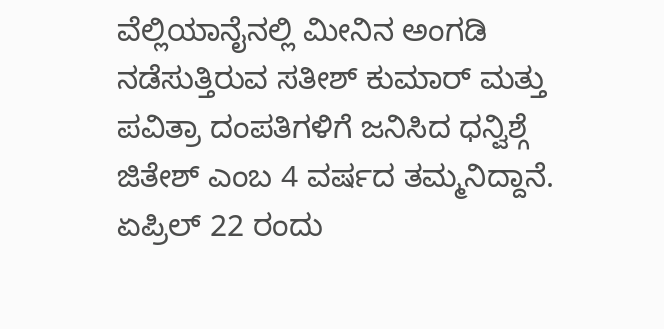ವೆಲ್ಲಿಯಾನೈನಲ್ಲಿ ಮೀನಿನ ಅಂಗಡಿ ನಡೆಸುತ್ತಿರುವ ಸತೀಶ್ ಕುಮಾರ್ ಮತ್ತು ಪವಿತ್ರಾ ದಂಪತಿಗಳಿಗೆ ಜನಿಸಿದ ಧನ್ವಿಶ್ಗೆ ಜಿತೇಶ್ ಎಂಬ 4 ವರ್ಷದ ತಮ್ಮನಿದ್ದಾನೆ. ಏಪ್ರಿಲ್ 22 ರಂದು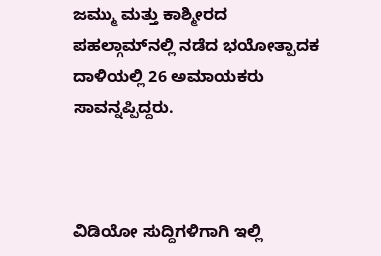ಜಮ್ಮು ಮತ್ತು ಕಾಶ್ಮೀರದ ಪಹಲ್ಗಾಮ್‌ನಲ್ಲಿ ನಡೆದ ಭಯೋತ್ಪಾದಕ ದಾಳಿಯಲ್ಲಿ 26 ಅಮಾಯಕರು ಸಾವನ್ನಪ್ಪಿದ್ದರು.



ವಿಡಿಯೋ ಸುದ್ದಿಗಳಿಗಾಗಿ ಇಲ್ಲಿ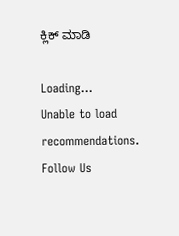ಕ್ಲಿಕ್ ಮಾಡಿ

Loading...
Unable to load recommendations.
Follow Us